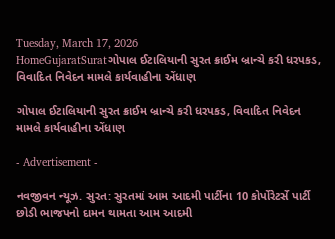Tuesday, March 17, 2026
HomeGujaratSuratગોપાલ ઈટાલિયાની સુરત ક્રાઈમ બ્રાન્ચે કરી ધરપકડ, વિવાદિત નિવેદન મામલે કાર્યવાહીના એંધાણ

ગોપાલ ઈટાલિયાની સુરત ક્રાઈમ બ્રાન્ચે કરી ધરપકડ, વિવાદિત નિવેદન મામલે કાર્યવાહીના એંધાણ

- Advertisement -

નવજીવન ન્યૂઝ. સુરત: સુરતમાં આમ આદમી પાર્ટીના 10 કોર્પોરેટર્સે પાર્ટી છોડી ભાજપનો દામન થામતા આમ આદમી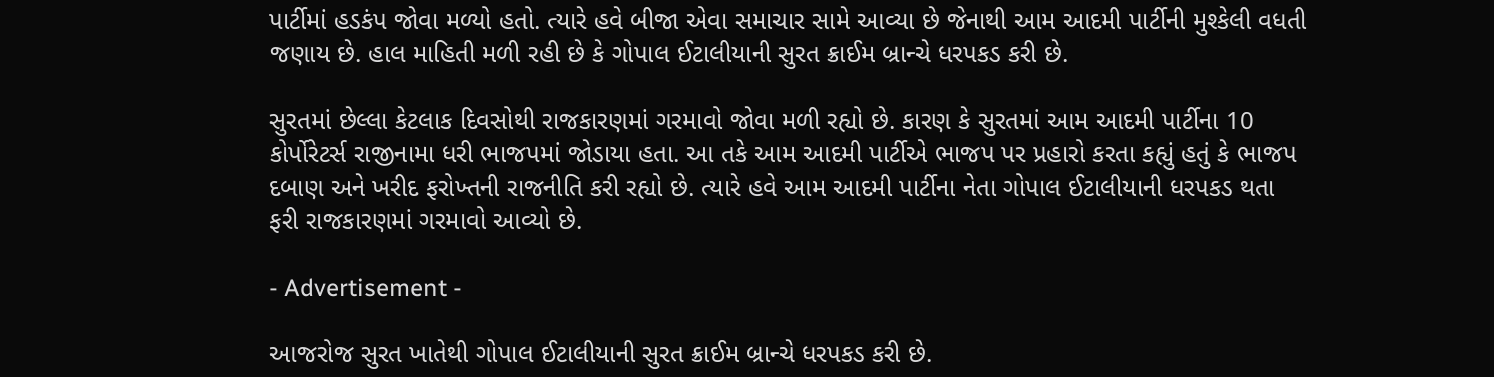પાર્ટીમાં હડકંપ જોવા મળ્યો હતો. ત્યારે હવે બીજા એવા સમાચાર સામે આવ્યા છે જેનાથી આમ આદમી પાર્ટીની મુશ્કેલી વધતી જણાય છે. હાલ માહિતી મળી રહી છે કે ગોપાલ ઈટાલીયાની સુરત ક્રાઈમ બ્રાન્ચે ધરપકડ કરી છે.

સુરતમાં છેલ્લા કેટલાક દિવસોથી રાજકારણમાં ગરમાવો જોવા મળી રહ્યો છે. કારણ કે સુરતમાં આમ આદમી પાર્ટીના 10 કોર્પોરેટર્સ રાજીનામા ધરી ભાજપમાં જોડાયા હતા. આ તકે આમ આદમી પાર્ટીએ ભાજપ પર પ્રહારો કરતા કહ્યું હતું કે ભાજપ દબાણ અને ખરીદ ફરોખ્તની રાજનીતિ કરી રહ્યો છે. ત્યારે હવે આમ આદમી પાર્ટીના નેતા ગોપાલ ઈટાલીયાની ધરપકડ થતા ફરી રાજકારણમાં ગરમાવો આવ્યો છે.

- Advertisement -

આજરોજ સુરત ખાતેથી ગોપાલ ઈટાલીયાની સુરત ક્રાઈમ બ્રાન્ચે ધરપકડ કરી છે.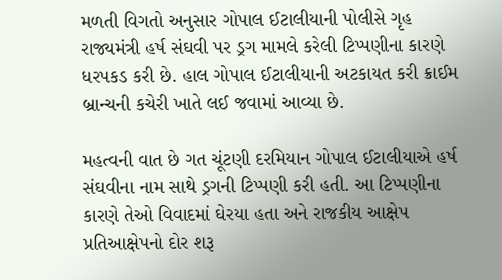મળતી વિગતો અનુસાર ગોપાલ ઈટાલીયાની પોલીસે ગૃહ રાજ્યમંત્રી હર્ષ સંઘવી પર ડ્રગ મામલે કરેલી ટિપ્પણીના કારણે ધરપકડ કરી છે. હાલ ગોપાલ ઈટાલીયાની અટકાયત કરી ક્રાઈમ બ્રાન્ચની કચેરી ખાતે લઈ જવામાં આવ્યા છે.

મહત્વની વાત છે ગત ચૂંટણી દરમિયાન ગોપાલ ઈટાલીયાએ હર્ષ સંઘવીના નામ સાથે ડ્રગની ટિપ્પણી કરી હતી. આ ટિપ્પણીના કારણે તેઓ વિવાદમાં ઘેરયા હતા અને રાજકીય આક્ષેપ પ્રતિઆક્ષેપનો દોર શરૂ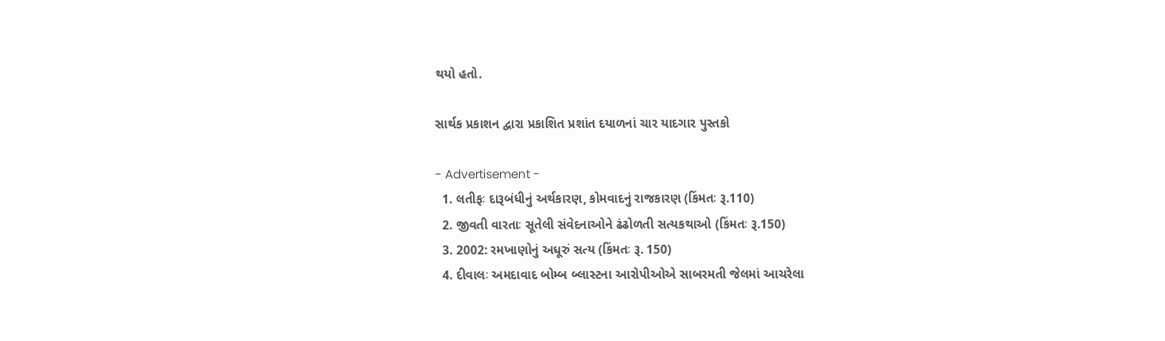થયો હતો.

સાર્થક પ્રકાશન દ્વારા પ્રકાશિત પ્રશાંત દયાળનાં ચાર યાદગાર પુસ્તકો

- Advertisement -
  1. લતીફઃ દારૂબંધીનું અર્થકારણ, કોમવાદનું રાજકારણ (કિંમતઃ રૂ.110)
  2. જીવતી વારતાઃ સૂતેલી સંવેદનાઓને ઢંઢોળતી સત્યકથાઓ (કિંમતઃ રૂ.150)
  3. 2002: રમખાણોનું અધૂરું સત્ય (કિંમતઃ રૂ. 150)
  4. દીવાલઃ અમદાવાદ બોમ્બ બ્લાસ્ટના આરોપીઓએ સાબરમતી જેલમાં આચરેલા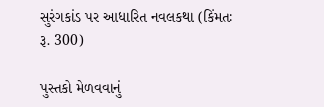સુરંગકાંડ પર આધારિત નવલકથા (કિંમતઃ રૂ. 300)

પુસ્તકો મેળવવાનું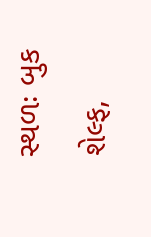સ્થળઃ બુક શેલ્ફ,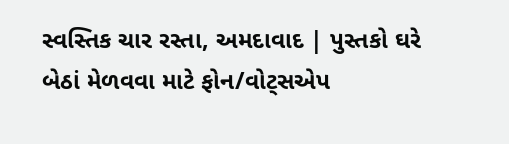સ્વસ્તિક ચાર રસ્તા, અમદાવાદ | પુસ્તકો ઘરે બેઠાં મેળવવા માટે ફોન/વોટ્સએપ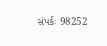સંપર્કઃ 98252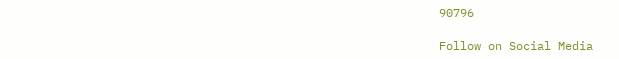90796

Follow on Social Media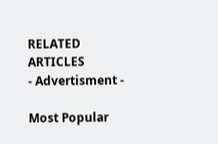RELATED ARTICLES
- Advertisment -

Most Popular